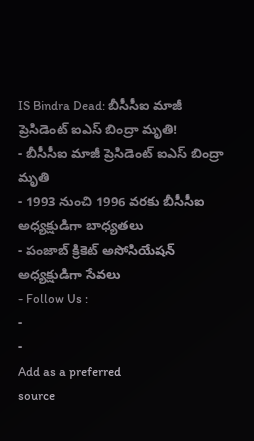IS Bindra Dead: బీసీసీఐ మాజీ ప్రెసిడెంట్ ఐఎస్ బింద్రా మృతి!
- బీసీసీఐ మాజీ ప్రెసిడెంట్ ఐఎస్ బింద్రా మృతి
- 1993 నుంచి 1996 వరకు బీసీసీఐ అధ్యక్షుడిగా బాధ్యతలు
- పంజాబ్ క్రికెట్ అసోసియేషన్ అధ్యక్షుడిగా సేవలు
- Follow Us :
-
-
Add as a preferred
source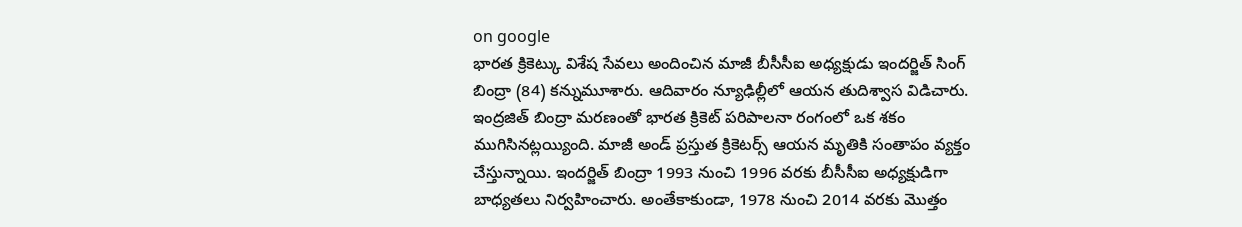on google
భారత క్రికెట్కు విశేష సేవలు అందించిన మాజీ బీసీసీఐ అధ్యక్షుడు ఇందర్జిత్ సింగ్ బింద్రా (84) కన్నుమూశారు. ఆదివారం న్యూఢిల్లీలో ఆయన తుదిశ్వాస విడిచారు. ఇంద్రజిత్ బింద్రా మరణంతో భారత క్రికెట్ పరిపాలనా రంగంలో ఒక శకం ముగిసినట్లయ్యింది. మాజీ అండ్ ప్రస్తుత క్రికెటర్స్ ఆయన మృతికి సంతాపం వ్యక్తం చేస్తున్నాయి. ఇందర్జిత్ బింద్రా 1993 నుంచి 1996 వరకు బీసీసీఐ అధ్యక్షుడిగా బాధ్యతలు నిర్వహించారు. అంతేకాకుండా, 1978 నుంచి 2014 వరకు మొత్తం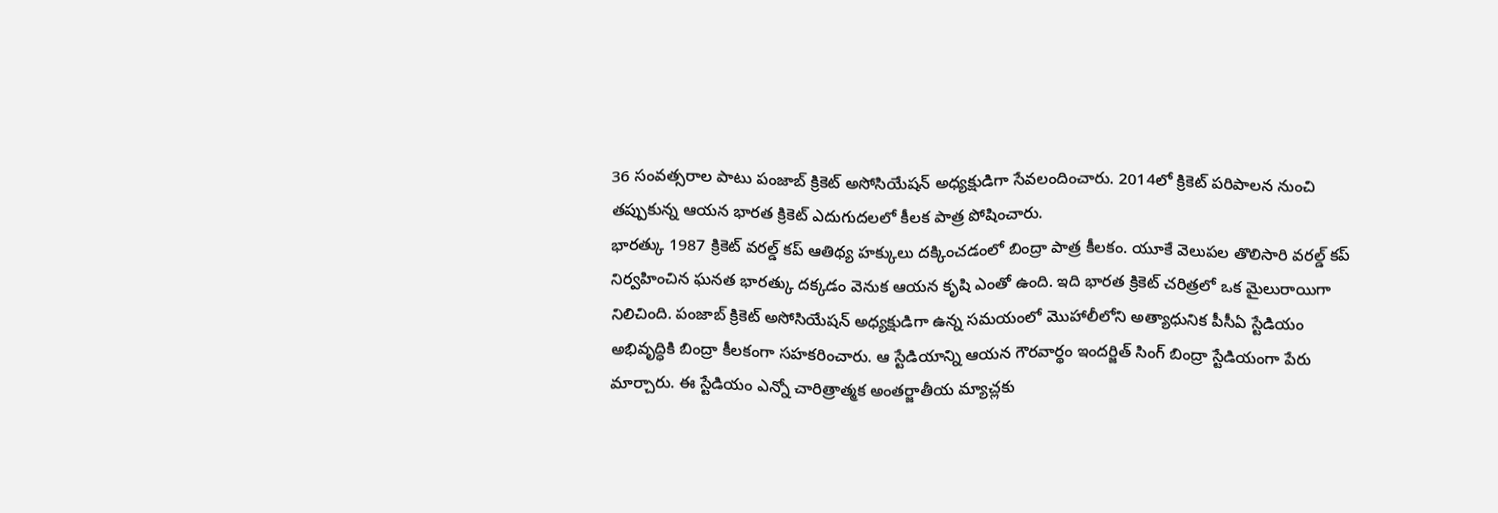36 సంవత్సరాల పాటు పంజాబ్ క్రికెట్ అసోసియేషన్ అధ్యక్షుడిగా సేవలందించారు. 2014లో క్రికెట్ పరిపాలన నుంచి తప్పుకున్న ఆయన భారత క్రికెట్ ఎదుగుదలలో కీలక పాత్ర పోషించారు.
భారత్కు 1987 క్రికెట్ వరల్డ్ కప్ ఆతిథ్య హక్కులు దక్కించడంలో బింద్రా పాత్ర కీలకం. యూకే వెలుపల తొలిసారి వరల్డ్ కప్ నిర్వహించిన ఘనత భారత్కు దక్కడం వెనుక ఆయన కృషి ఎంతో ఉంది. ఇది భారత క్రికెట్ చరిత్రలో ఒక మైలురాయిగా నిలిచింది. పంజాబ్ క్రికెట్ అసోసియేషన్ అధ్యక్షుడిగా ఉన్న సమయంలో మొహాలీలోని అత్యాధునిక పీసీఏ స్టేడియం అభివృద్ధికి బింద్రా కీలకంగా సహకరించారు. ఆ స్టేడియాన్ని ఆయన గౌరవార్థం ఇందర్జిత్ సింగ్ బింద్రా స్టేడియంగా పేరు మార్చారు. ఈ స్టేడియం ఎన్నో చారిత్రాత్మక అంతర్జాతీయ మ్యాచ్లకు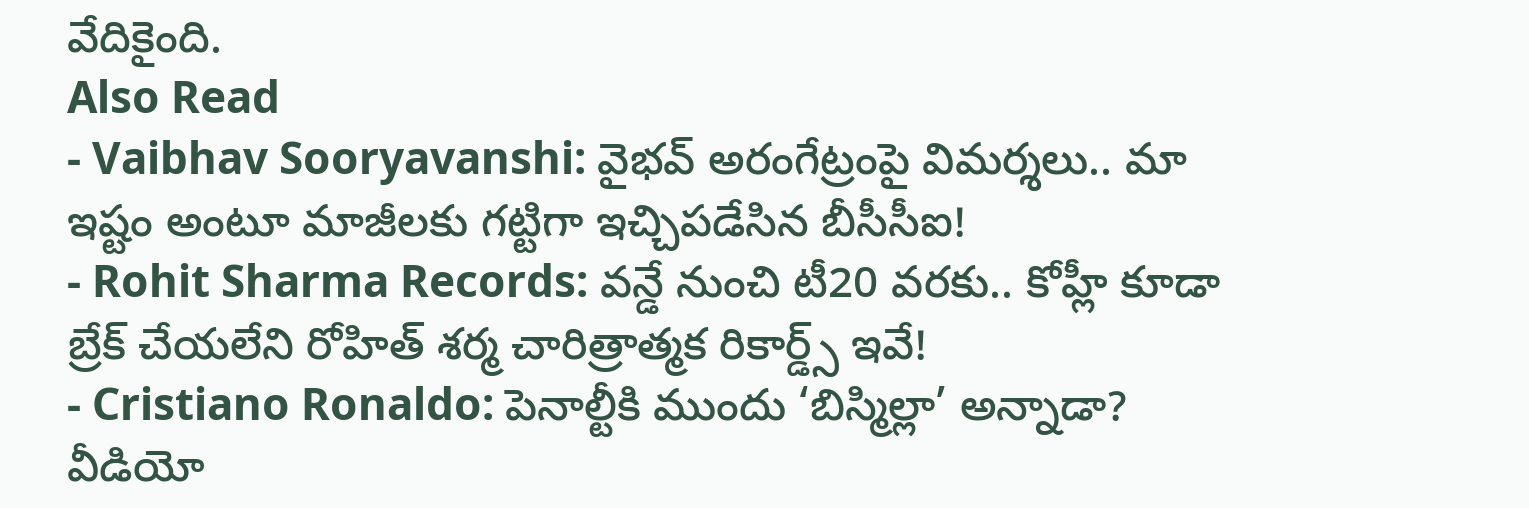వేదికైంది.
Also Read
- Vaibhav Sooryavanshi: వైభవ్ అరంగేట్రంపై విమర్శలు.. మా ఇష్టం అంటూ మాజీలకు గట్టిగా ఇచ్చిపడేసిన బీసీసీఐ!
- Rohit Sharma Records: వన్డే నుంచి టీ20 వరకు.. కోహ్లీ కూడా బ్రేక్ చేయలేని రోహిత్ శర్మ చారిత్రాత్మక రికార్డ్స్ ఇవే!
- Cristiano Ronaldo: పెనాల్టీకి ముందు ‘బిస్మిల్లా’ అన్నాడా? వీడియో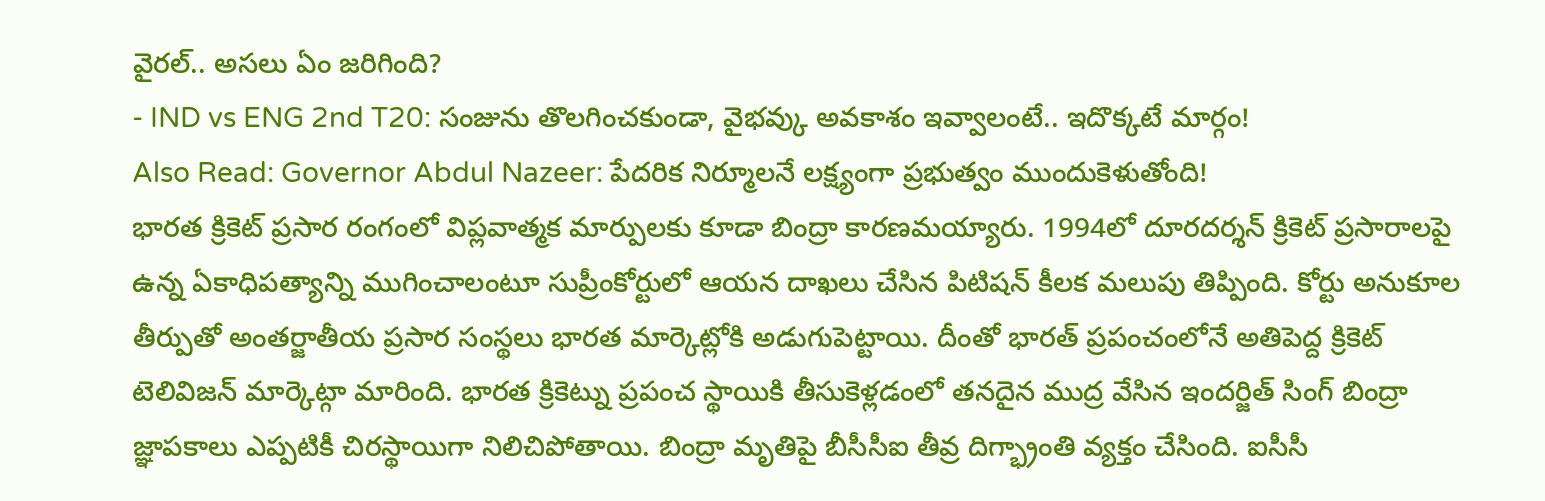వైరల్.. అసలు ఏం జరిగింది?
- IND vs ENG 2nd T20: సంజును తొలగించకుండా, వైభవ్కు అవకాశం ఇవ్వాలంటే.. ఇదొక్కటే మార్గం!
Also Read: Governor Abdul Nazeer: పేదరిక నిర్మూలనే లక్ష్యంగా ప్రభుత్వం ముందుకెళుతోంది!
భారత క్రికెట్ ప్రసార రంగంలో విప్లవాత్మక మార్పులకు కూడా బింద్రా కారణమయ్యారు. 1994లో దూరదర్శన్ క్రికెట్ ప్రసారాలపై ఉన్న ఏకాధిపత్యాన్ని ముగించాలంటూ సుప్రీంకోర్టులో ఆయన దాఖలు చేసిన పిటిషన్ కీలక మలుపు తిప్పింది. కోర్టు అనుకూల తీర్పుతో అంతర్జాతీయ ప్రసార సంస్థలు భారత మార్కెట్లోకి అడుగుపెట్టాయి. దీంతో భారత్ ప్రపంచంలోనే అతిపెద్ద క్రికెట్ టెలివిజన్ మార్కెట్గా మారింది. భారత క్రికెట్ను ప్రపంచ స్థాయికి తీసుకెళ్లడంలో తనదైన ముద్ర వేసిన ఇందర్జిత్ సింగ్ బింద్రా జ్ఞాపకాలు ఎప్పటికీ చిరస్థాయిగా నిలిచిపోతాయి. బింద్రా మృతిపై బీసీసీఐ తీవ్ర దిగ్భ్రాంతి వ్యక్తం చేసింది. ఐసీసీ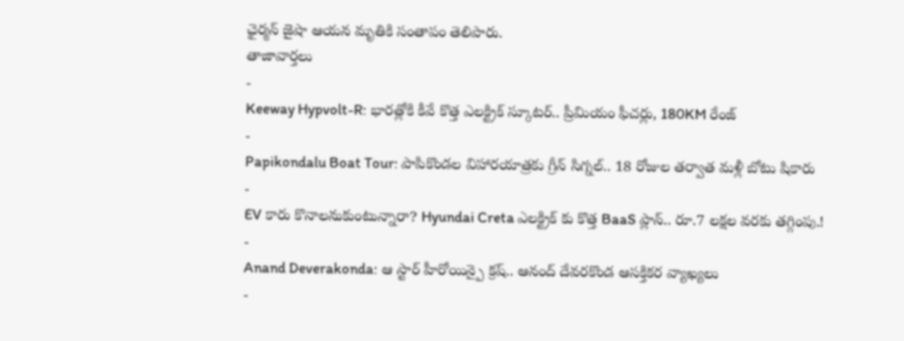ఛైర్మన్ జైషా ఆయన మృతికి సంతాపం తెలిపారు.
తాజావార్తలు
-
Keeway Hypvolt-R: భారత్లోకి కీవే కొత్త ఎలక్ట్రిక్ స్కూటర్.. ప్రీమియం ఫీచర్లు, 180KM రేంజ్
-
Papikondalu Boat Tour: పాపికొండల విహారయాత్రకు గ్రీన్ సిగ్నల్.. 18 రోజుల తర్వాత మళ్లీ బోటు షికారు
-
EV కారు కొనాలనుకుంటున్నారా? Hyundai Creta ఎలక్ట్రిక్ కు కొత్త BaaS ప్లాన్.. రూ.7 లక్షల వరకు తగ్గింపు.!
-
Anand Deverakonda: ఆ స్టార్ హీరోయిన్పై క్రష్.. ఆనంద్ దేవరకొండ ఆసక్తికర వ్యాఖ్యలు
-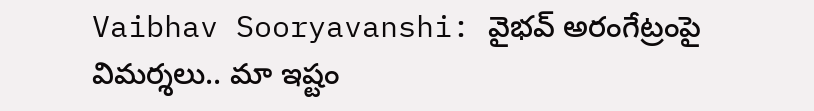Vaibhav Sooryavanshi: వైభవ్ అరంగేట్రంపై విమర్శలు.. మా ఇష్టం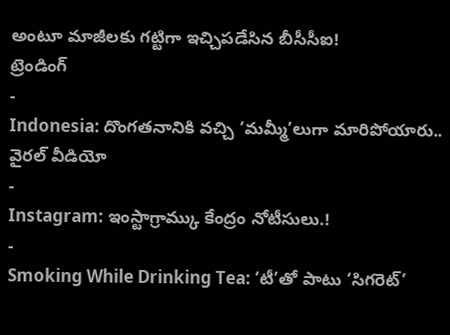అంటూ మాజీలకు గట్టిగా ఇచ్చిపడేసిన బీసీసీఐ!
ట్రెండింగ్
-
Indonesia: దొంగతనానికి వచ్చి ‘మమ్మీ’లుగా మారిపోయారు.. వైరల్ వీడియో
-
Instagram: ఇంస్టాగ్రామ్కు కేంద్రం నోటీసులు.!
-
Smoking While Drinking Tea: ‘టీ’తో పాటు ‘సిగరెట్’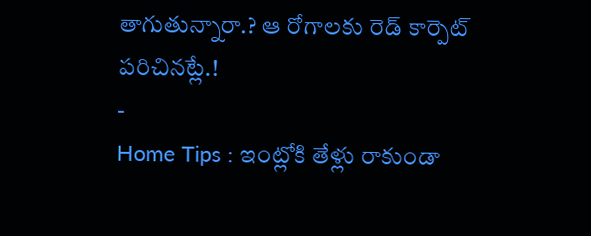తాగుతున్నారా.? ఆ రోగాలకు రెడ్ కార్పెట్ పరిచినట్లే.!
-
Home Tips : ఇంట్లోకి తేళ్లు రాకుండా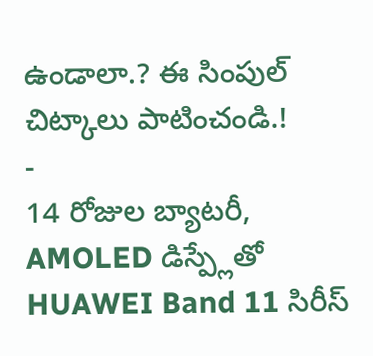ఉండాలా.? ఈ సింపుల్ చిట్కాలు పాటించండి.!
-
14 రోజుల బ్యాటరీ, AMOLED డిస్ప్లేతో HUAWEI Band 11 సిరీస్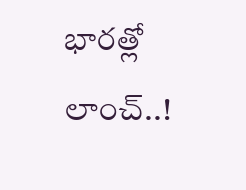భారత్లో లాంచ్..!